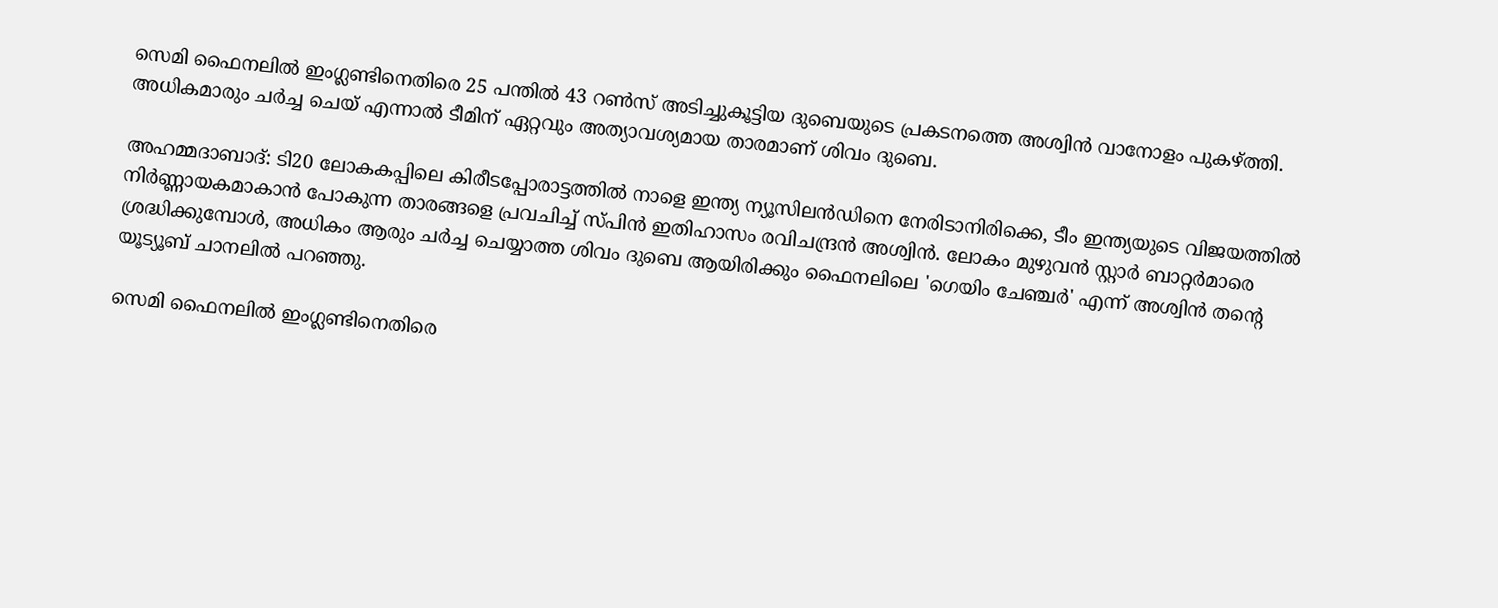സെമി ഫൈനലിൽ ഇംഗ്ലണ്ടിനെതിരെ 25 പന്തിൽ 43 റൺസ് അടിച്ചുകൂട്ടിയ ദുബെയുടെ പ്രകടനത്തെ അശ്വിൻ വാനോളം പുകഴ്ത്തി. അധികമാരും ചര്‍ച്ച ചെയ് എന്നാൽ ടീമിന് ഏറ്റവും അത്യാവശ്യമായ താരമാണ് ശിവം ദുബെ.

അഹമ്മദാബാദ്: ടി20 ലോകകപ്പിലെ കിരീടപ്പോരാട്ടത്തിൽ നാളെ ഇന്ത്യ ന്യൂസിലൻഡിനെ നേരിടാനിരിക്കെ, ടീം ഇന്ത്യയുടെ വിജയത്തിൽ നിർണ്ണായകമാകാൻ പോകുന്ന താരങ്ങളെ പ്രവചിച്ച് സ്പിൻ ഇതിഹാസം രവിചന്ദ്രൻ അശ്വിൻ. ലോകം മുഴുവൻ സ്റ്റാർ ബാറ്റർമാരെ ശ്രദ്ധിക്കുമ്പോൾ, അധികം ആരും ചർച്ച ചെയ്യാത്ത ശിവം ദുബെ ആയിരിക്കും ഫൈനലിലെ 'ഗെയിം ചേഞ്ചർ' എന്ന് അശ്വിൻ തന്‍റെ യൂട്യൂബ് ചാനലിൽ പറഞ്ഞു.

സെമി ഫൈനലിൽ ഇംഗ്ലണ്ടിനെതിരെ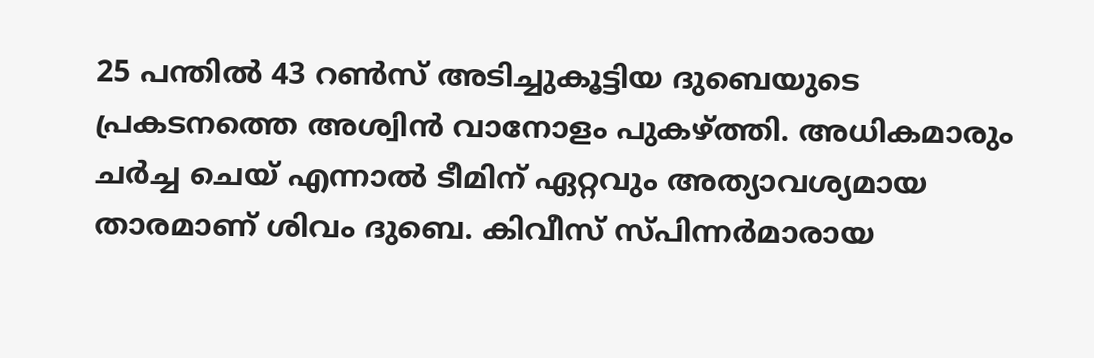25 പന്തിൽ 43 റൺസ് അടിച്ചുകൂട്ടിയ ദുബെയുടെ പ്രകടനത്തെ അശ്വിൻ വാനോളം പുകഴ്ത്തി. അധികമാരും ചര്‍ച്ച ചെയ് എന്നാൽ ടീമിന് ഏറ്റവും അത്യാവശ്യമായ താരമാണ് ശിവം ദുബെ. കിവീസ് സ്പിന്നർമാരായ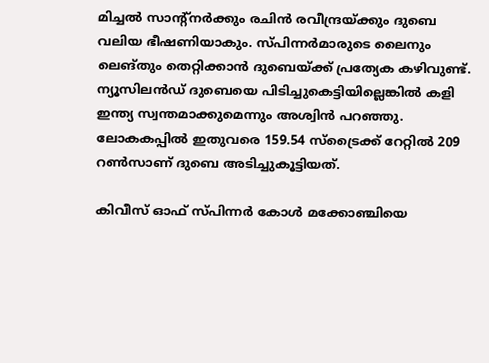മിച്ചൽ സാന്‍റ്നർക്കും രചിൻ രവീന്ദ്രയ്ക്കും ദുബെ വലിയ ഭീഷണിയാകും. സ്പിന്നർമാരുടെ ലൈനും ലെങ്തും തെറ്റിക്കാൻ ദുബെയ്ക്ക് പ്രത്യേക കഴിവുണ്ട്. ന്യൂസിലൻഡ് ദുബെയെ പിടിച്ചുകെട്ടിയില്ലെങ്കിൽ കളി ഇന്ത്യ സ്വന്തമാക്കുമെന്നും അശ്വിന്‍ പറഞ്ഞു. ലോകകപ്പിൽ ഇതുവരെ 159.54 സ്ട്രൈക്ക് റേറ്റിൽ 209 റൺസാണ് ദുബെ അടിച്ചുകൂട്ടിയത്.

കിവീസ് ഓഫ് സ്പിന്നർ കോൾ മക്കോഞ്ചിയെ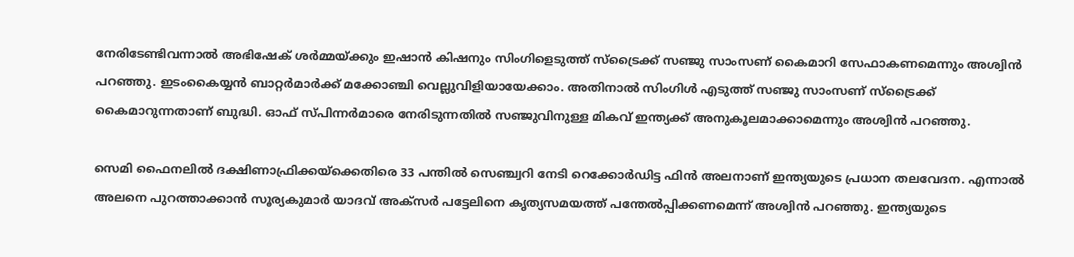നേരിടേണ്ടിവന്നാല്‍ അഭിഷേക് ശർമ്മയ്ക്കും ഇഷാൻ കിഷനും സിംഗിളെടുത്ത് സ്ട്രൈക്ക് സഞ്ജു സാംസണ് കൈമാറി സേഫാകണമെന്നും അശ്വിന്‍ പറഞ്ഞ‌ു. ഇടംകൈയ്യൻ ബാറ്റർമാർക്ക് മക്കോഞ്ചി വെല്ലുവിളിയായേക്കാം. അതിനാൽ സിംഗിൾ എടുത്ത് സഞ്ജു സാംസണ് സ്ട്രൈക്ക് കൈമാറുന്നതാണ് ബുദ്ധി. ഓഫ് സ്പിന്നർമാരെ നേരിടുന്നതിൽ സഞ്ജുവിനുള്ള മികവ് ഇന്ത്യക്ക് അനുകൂലമാക്കാമെന്നും അശ്വിന്‍ പറഞ്ഞു.

സെമി ഫൈനലിൽ ദക്ഷിണാഫ്രിക്കയ്ക്കെതിരെ 33 പന്തിൽ സെഞ്ച്വറി നേടി റെക്കോർഡിട്ട ഫിൻ അലനാണ് ഇന്ത്യയുടെ പ്രധാന തലവേദന. എന്നാൽ അലനെ പുറത്താക്കാൻ സൂര്യകുമാർ യാദവ് അക്സർ പട്ടേലിനെ കൃത്യസമയത്ത് പന്തേൽപ്പിക്കണമെന്ന് അശ്വിൻ പറഞ്ഞു. ഇന്ത്യയുടെ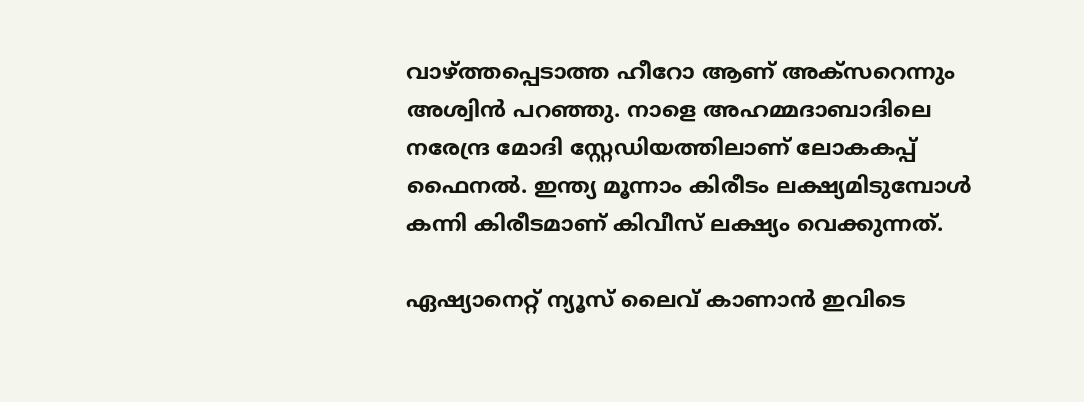വാഴ്ത്തപ്പെടാത്ത ഹീറോ ആണ് അക്സറെന്നും അശ്വിന്‍ പറഞ്ഞു. നാളെ അഹമ്മദാബാദിലെ നരേന്ദ്ര മോദി സ്റ്റേഡിയത്തിലാണ് ലോകകപ്പ് ഫൈനൽ. ഇന്ത്യ മൂന്നാം കിരീടം ലക്ഷ്യമിടുമ്പോള്‍ കന്നി കിരീടമാണ് കിവീസ് ലക്ഷ്യം വെക്കുന്നത്.

ഏഷ്യാനെറ്റ് ന്യൂസ് ലൈവ് കാണാന്‍ ഇവിടെ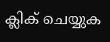ക്ലിക് ചെയ്യുക